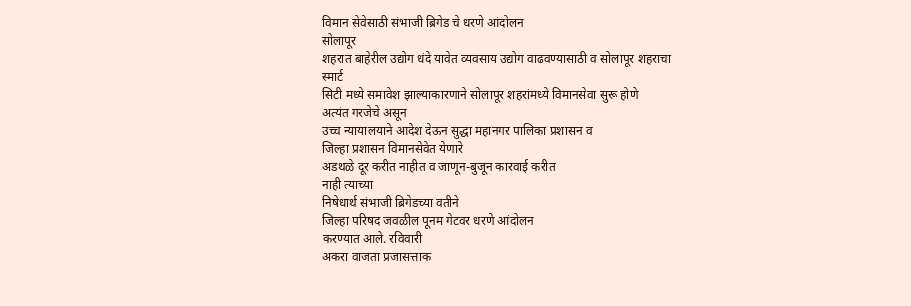विमान सेवेसाठी संभाजी ब्रिगेड चे धरणे आंदोलन
सोलापूर
शहरात बाहेरील उद्योग धंदे यावेत व्यवसाय उद्योग वाढवण्यासाठी व सोलापूर शहराचा
स्मार्ट
सिटी मध्ये समावेश झाल्याकारणाने सोलापूर शहरांमध्ये विमानसेवा सुरू होणे
अत्यंत गरजेचे असून
उच्च न्यायालयाने आदेश देऊन सुद्धा महानगर पालिका प्रशासन व
जिल्हा प्रशासन विमानसेवेत येणारे
अडथळे दूर करीत नाहीत व जाणून-बुजून कारवाई करीत
नाही त्याच्या
निषेधार्थ संभाजी ब्रिगेडच्या वतीने
जिल्हा परिषद जवळील पूनम गेटवर धरणे आंदोलन
करण्यात आले. रविवारी
अकरा वाजता प्रजासत्ताक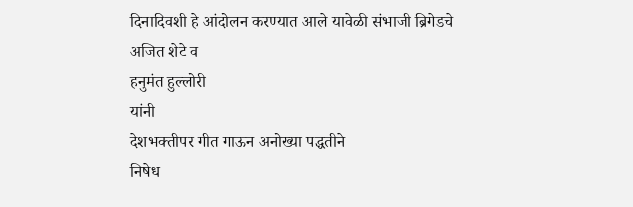दिनादिवशी हे आंदोलन करण्यात आले यावेळी संभाजी ब्रिगेडचे
अजित शेटे व
हनुमंत हुल्लोरी
यांनी
देशभक्तीपर गीत गाऊन अनोख्या पद्धतीने
निषेध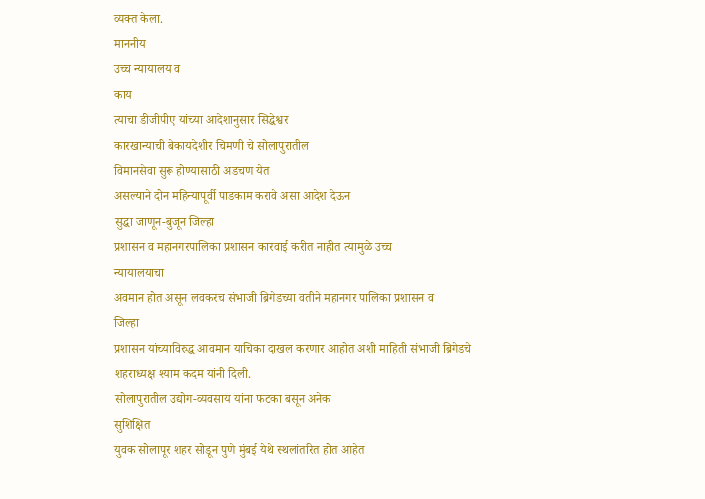व्यक्त केला.
माननीय
उच्च न्यायालय व
काय
त्याचा डीजीपीए यांच्या आदेशानुसार सिद्धेश्वर
कारखान्याची बेकायदेशीर चिमणी चे सोलापुरातील
विमानसेवा सुरू होण्यासाठी अडचण येत
असल्याने दोन महिन्यापूर्वी पाडकाम करावे असा आदेश देऊन
सुद्धा जाणून-बुजून जिल्हा
प्रशासन व महानगरपालिका प्रशासन कारवाई करीत नाहीत त्यामुळे उच्च
न्यायालयाचा
अवमान होत असून लवकरच संभाजी ब्रिगेडच्या वतीने महानगर पालिका प्रशासन व
जिल्हा
प्रशासन यांच्याविरुद्ध आवमान याचिका दाखल करणार आहोत अशी माहिती संभाजी ब्रिगेडचे
शहराध्यक्ष श्याम कदम यांनी दिली.
सोलापुरातील उद्योग-व्यवसाय यांना फटका बसून अनेक
सुशिक्षित
युवक सोलापूर शहर सोडून पुणे मुंबई येथे स्थलांतरित होत आहेत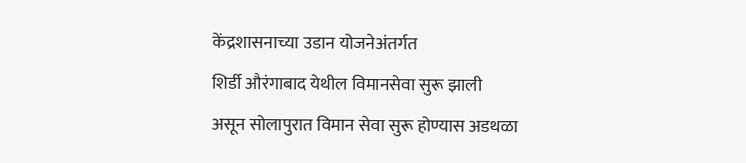केंद्रशासनाच्या उडान योजनेअंतर्गत
शिर्डी औरंगाबाद येथील विमानसेवा सुरू झाली
असून सोलापुरात विमान सेवा सुरू होण्यास अडथळा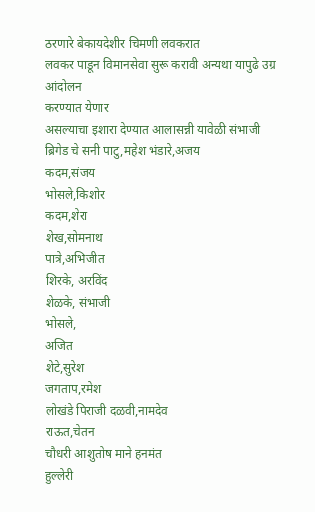ठरणारे बेकायदेशीर चिमणी लवकरात
लवकर पाडून विमानसेवा सुरू करावी अन्यथा यापुढे उग्र आंदोलन
करण्यात येणार
असल्याचा इशारा देण्यात आलासन्नी यावेळी संभाजी ब्रिगेड चे सनी पाटु,महेश भंडारे,अजय
कदम,संजय
भोसले,किशोर
कदम,शेरा
शेख,सोमनाथ
पात्रे,अभिजीत
शिरके, अरविंद
शेळके, संभाजी
भोसले,
अजित
शेटे,सुरेश
जगताप,रमेश
लोखंडे पिराजी दळवी,नामदेव
राऊत,चेतन
चौधरी आशुतोष माने हनमंत
हुल्लेरी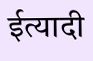ईत्यादी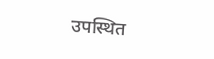उपस्थित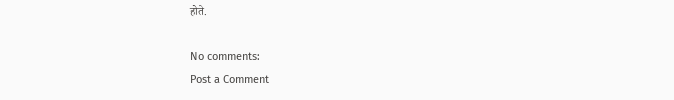होते.

No comments:
Post a Comment